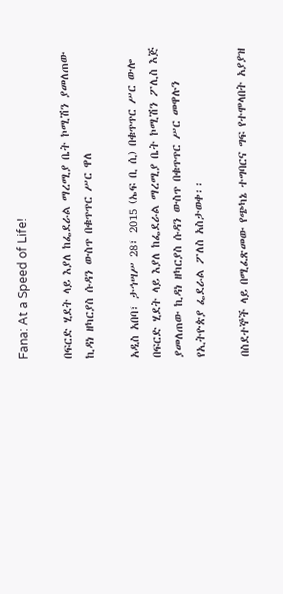Fana: At a Speed of Life!

በፍርድ ሂደት ላይ እያለ ከፌደራል ማረሚያ ቤት ኮሚሽን ያመለጠው ኪዳነ ዘካርያስ ሱዳን ውስጥ በቁጥጥር ሥር ዋለ

አዲስ አበባ፣ ታኅሣሥ 28፣ 2015 (ኤፍ ቢ ሲ) በቁጥጥር ሥር ውሎ በፍርድ ሂደት ላይ እያለ ከፌደራል ማረሚያ ቤት ኮሚሽን ፖሊስ እጅ ያመለጠው ኪዳነ ዘካርያስ ሱዳን ውስጥ በቁጥጥር ሥር መዋሉን የኢትዮጵያ ፌደራል ፖለስ አስታወቀ፡፡

በስደተኞች ላይ በሚፈጽመው የጭካኔ ተግባርና ግፍ የተሞላበት አያያዝ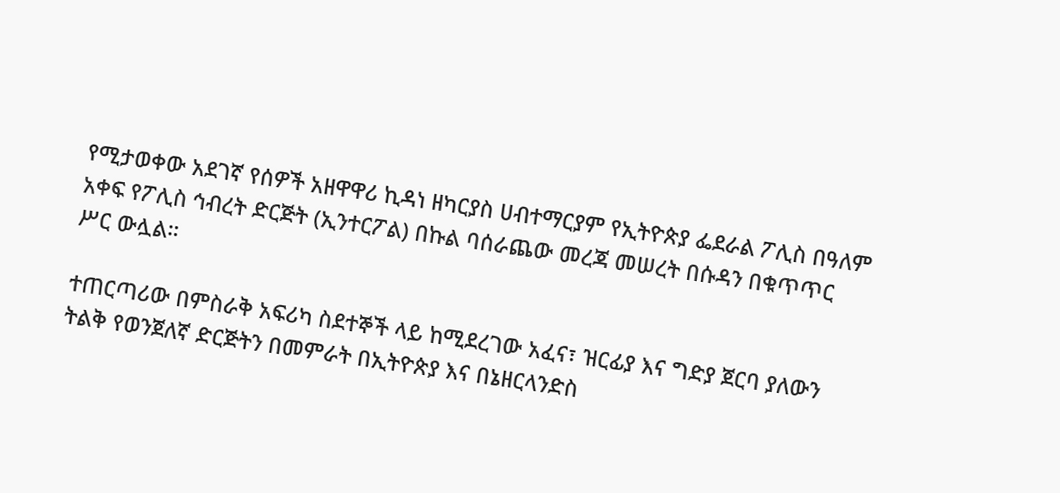የሚታወቀው አደገኛ የሰዎች አዘዋዋሪ ኪዳነ ዘካርያስ ሀብተማርያም የኢትዮጵያ ፌደራል ፖሊስ በዓለም አቀፍ የፖሊስ ኅብረት ድርጅት (ኢንተርፖል) በኩል ባሰራጨው መረጃ መሠረት በሱዳን በቁጥጥር ሥር ውሏል።

ተጠርጣሪው በምስራቅ አፍሪካ ስደተኞች ላይ ከሚደረገው አፈና፣ ዝርፊያ እና ግድያ ጀርባ ያለውን ትልቅ የወንጀለኛ ድርጅትን በመምራት በኢትዮጵያ እና በኔዘርላንድስ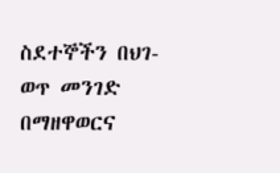ስደተኞችን በህገ-ወጥ መንገድ በማዘዋወርና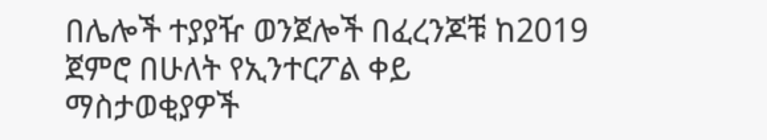በሌሎች ተያያዥ ወንጀሎች በፈረንጆቹ ከ2019 ጀምሮ በሁለት የኢንተርፖል ቀይ ማስታወቂያዎች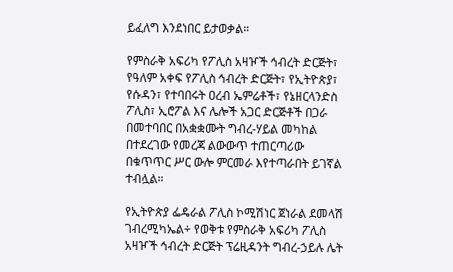ይፈለግ እንደነበር ይታወቃል።

የምስራቅ አፍሪካ የፖሊስ አዛዦች ኅብረት ድርጅት፣ የዓለም አቀፍ የፖሊስ ኅብረት ድርጅት፣ የኢትዮጵያ፣ የሱዳን፣ የተባበሩት ዐረብ ኤምሬቶች፣ የኔዘርላንድስ ፖሊስ፣ ኢሮፖል እና ሌሎች አጋር ድርጅቶች በጋራ በመተባበር በአቋቋሙት ግብረ-ሃይል መካከል በተደረገው የመረጃ ልውውጥ ተጠርጣሪው በቁጥጥር ሥር ውሎ ምርመራ እየተጣራበት ይገኛል ተብሏል።

የኢትዮጵያ ፌዴራል ፖሊስ ኮሚሽነር ጀነራል ደመላሽ ገብረሚካኤል÷ የወቅቱ የምስራቅ አፍሪካ ፖሊስ አዛዦች ኅብረት ድርጅት ፕሬዚዳንት ግብረ-ኃይሉ ሌት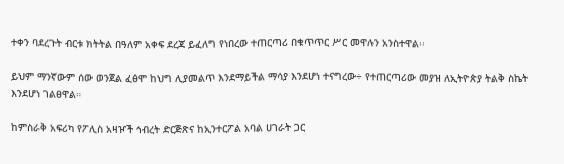ተቀን ባደረጉት ብርቱ ክትትል በዓለም አቀፍ ደረጃ ይፈለግ የነበረው ተጠርጣሪ በቁጥጥር ሥር መዋሉን አንስተዋል፡፡

ይህም ማንኛውም ሰው ወንጀል ፈፅሞ ከህግ ሊያመልጥ እንደማይችል ማሳያ እንደሆነ ተናግረው÷ የተጠርጣሪው መያዝ ለኢትዮጵያ ትልቅ ስኬት እንደሆነ ገልፀዋል።

ከምስራቅ አፍሪካ የፖሊስ አዛዦች ኅብረት ድርጅጽና ከኢንተርፖል አባል ሀገራት ጋር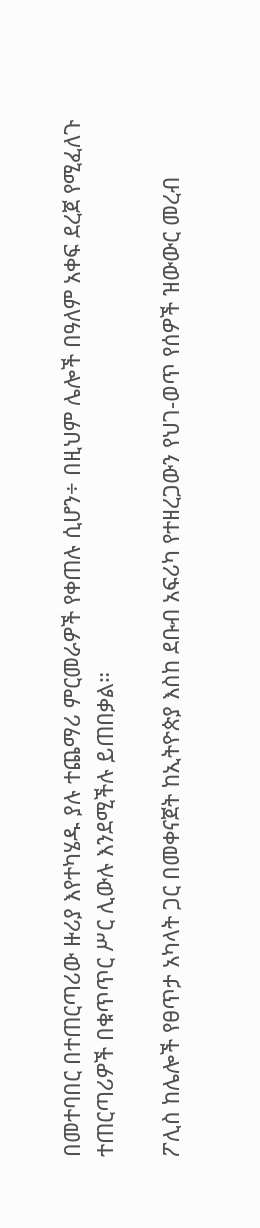በመተባበር በተጠርጣሪው ዙሪያ እየተካሄዱ ያሉ ተጨማሪ ምርመራዎች የቀጠሉ ሲሆን÷ በዚህም ሌሎች በዓለም አቀፍ ደረጀ የሚፈለጉ ተጠርጣሪዎች በቁጥጥር ሥር ሊውሉ እንደሚችሉ ይጠበቃል።

ፖሊስ ከሌሎች የፀጥታ አካላት ጋር በመቀናጀት ከኢትዮጵያ እስከ ደቡብ አፍሪካ የተዘረጋውን የህገ-ወጥ የሰዎች ዝውውር መረብ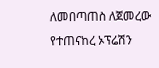ለመበጣጠስ ለጀመረው የተጠናከረ ኦፕሬሽን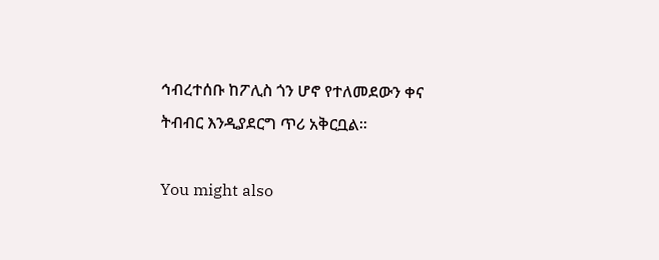ኅብረተሰቡ ከፖሊስ ጎን ሆኖ የተለመደውን ቀና ትብብር እንዲያደርግ ጥሪ አቅርቧል፡፡

You might also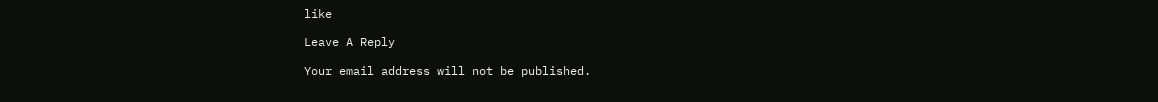like

Leave A Reply

Your email address will not be published.